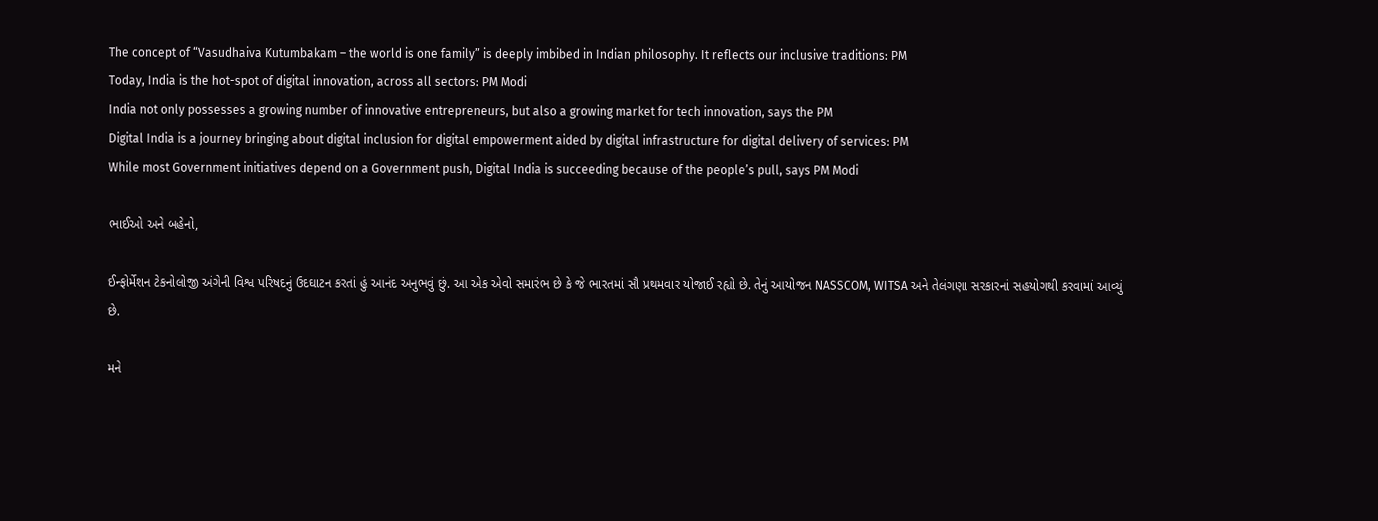The concept of “Vasudhaiva Kutumbakam – the world is one family” is deeply imbibed in Indian philosophy. It reflects our inclusive traditions: PM
Today, India is the hot-spot of digital innovation, across all sectors: PM Modi
India not only possesses a growing number of innovative entrepreneurs, but also a growing market for tech innovation, says the PM
Digital India is a journey bringing about digital inclusion for digital empowerment aided by digital infrastructure for digital delivery of services: PM
While most Government initiatives depend on a Government push, Digital India is succeeding because of the people’s pull, says PM Modi

ભાઈઓ અને બહેનો,

ઈન્ફોર્મેશન ટેકનોલોજી અંગેની વિશ્વ પરિષદનું ઉદઘાટન કરતાં હું આનંદ અનુભવું છું. આ એક એવો સમારંભ છે કે જે ભારતમાં સૌ પ્રથમવાર યોજાઈ રહ્યો છે. તેનું આયોજન NASSCOM, WITSA અને તેલંગણા સરકારનાં સહયોગથી કરવામાં આવ્યું છે.

મને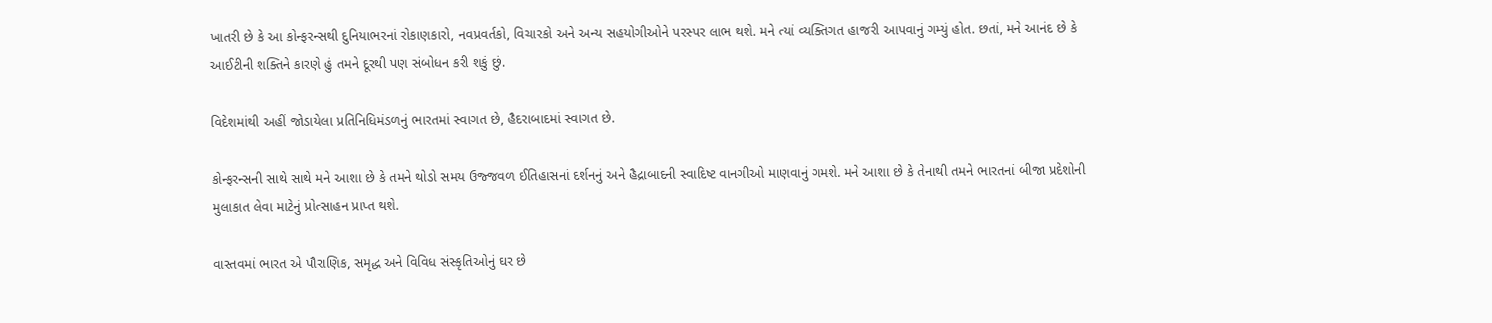ખાતરી છે કે આ કોન્ફરન્સથી દુનિયાભરનાં રોકાણકારો, નવપ્રવર્તકો, વિચારકો અને અન્ય સહયોગીઓને પરસ્પર લાભ થશે. મને ત્યાં વ્યક્તિગત હાજરી આપવાનું ગમ્યું હોત. છતાં, મને આનંદ છે કે આઈટીની શક્તિને કારણે હું તમને દૂરથી પણ સંબોધન કરી શકું છું.

વિદેશમાંથી અહીં જોડાયેલા પ્રતિનિધિમંડળનું ભારતમાં સ્વાગત છે, હૈદરાબાદમાં સ્વાગત છે.

કોન્ફરન્સની સાથે સાથે મને આશા છે કે તમને થોડો સમય ઉજ્જવળ ઈતિહાસનાં દર્શનનું અને હૈદ્રાબાદની સ્વાદિષ્ટ વાનગીઓ માણવાનું ગમશે. મને આશા છે કે તેનાથી તમને ભારતનાં બીજા પ્રદેશોની મુલાકાત લેવા માટેનું પ્રોત્સાહન પ્રાપ્ત થશે.

વાસ્તવમાં ભારત એ પૌરાણિક, સમૃદ્ધ અને વિવિધ સંસ્કૃતિઓનું ઘર છે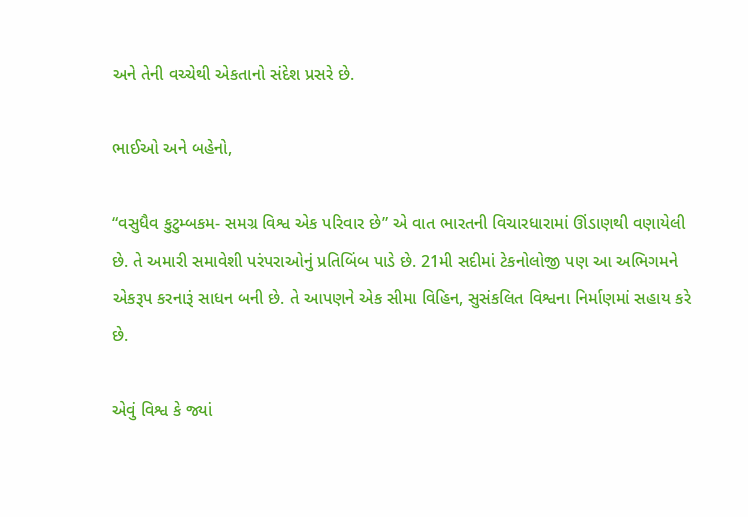અને તેની વચ્ચેથી એકતાનો સંદેશ પ્રસરે છે.

ભાઈઓ અને બહેનો,

“વસુધૈવ કુટુમ્બકમ- સમગ્ર વિશ્વ એક પરિવાર છે” એ વાત ભારતની વિચારધારામાં ઊંડાણથી વણાયેલી છે. તે અમારી સમાવેશી પરંપરાઓનું પ્રતિબિંબ પાડે છે. 21મી સદીમાં ટેકનોલોજી પણ આ અભિગમને એકરૂપ કરનારૂં સાધન બની છે. તે આપણને એક સીમા વિહિન, સુસંકલિત વિશ્વના નિર્માણમાં સહાય કરે છે.

એવું વિશ્વ કે જ્યાં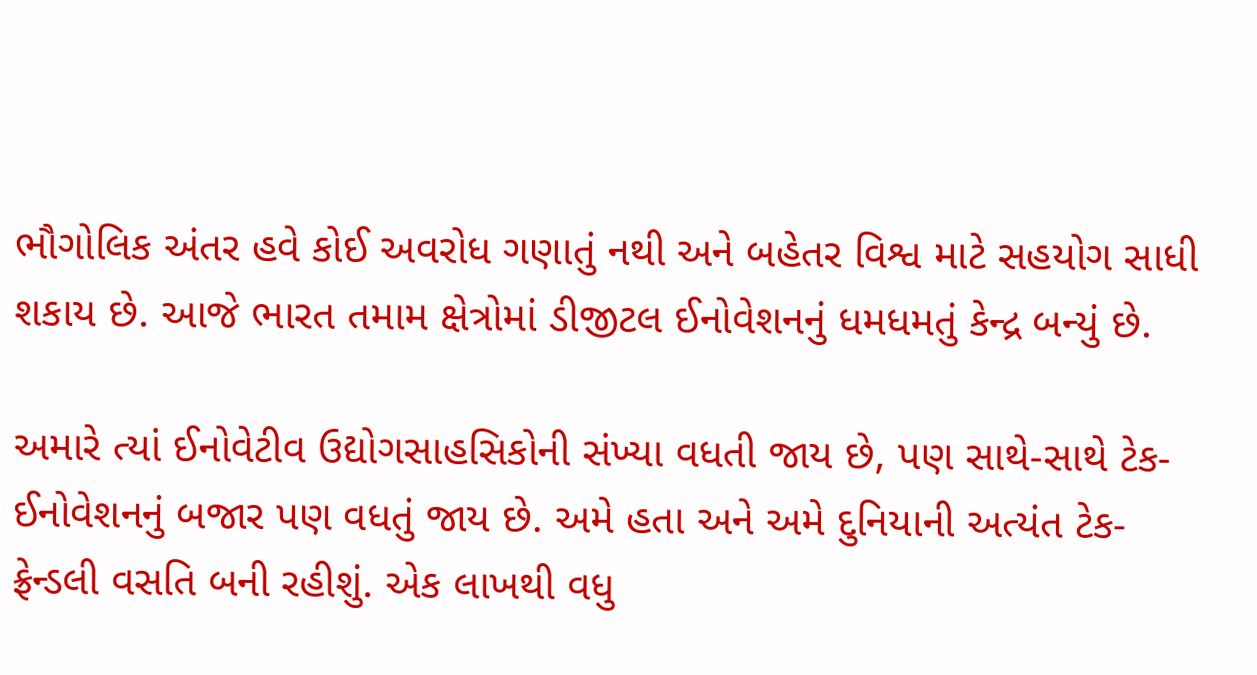ભૌગોલિક અંતર હવે કોઈ અવરોધ ગણાતું નથી અને બહેતર વિશ્વ માટે સહયોગ સાધી શકાય છે. આજે ભારત તમામ ક્ષેત્રોમાં ડીજીટલ ઈનોવેશનનું ધમધમતું કેન્દ્ર બન્યું છે.

અમારે ત્યાં ઈનોવેટીવ ઉદ્યોગસાહસિકોની સંખ્યા વધતી જાય છે, પણ સાથે-સાથે ટેક-ઈનોવેશનનું બજાર પણ વધતું જાય છે. અમે હતા અને અમે દુનિયાની અત્યંત ટેક-ફ્રેન્ડલી વસતિ બની રહીશું. એક લાખથી વધુ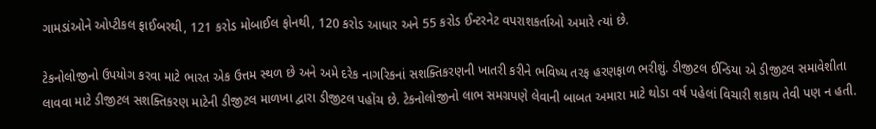ગામડાંઓને ઓપ્ટીકલ ફાઈબરથી, 121 કરોડ મોબાઈલ ફોનથી, 120 કરોડ આધાર અને 55 કરોડ ઈન્ટરનેટ વપરાશકર્તાઓ અમારે ત્યાં છે.

ટેકનોલોજીનો ઉપયોગ કરવા માટે ભારત એક ઉત્તમ સ્થળ છે અને અમે દરેક નાગરિકનાં સશક્તિકરણની ખાતરી કરીને ભવિષ્ય તરફ હરણફાળ ભરીશું. ડીજીટલ ઈન્ડિયા એ ડીજીટલ સમાવેશીતા લાવવા માટે ડીજીટલ સશક્તિકરણ માટેની ડીજીટલ માળખા દ્વારા ડીજીટલ પહોંચ છે. ટેકનોલોજીનો લાભ સમગ્રપણે લેવાની બાબત અમારા માટે થોડા વર્ષ પહેલાં વિચારી શકાય તેવી પણ ન હતી.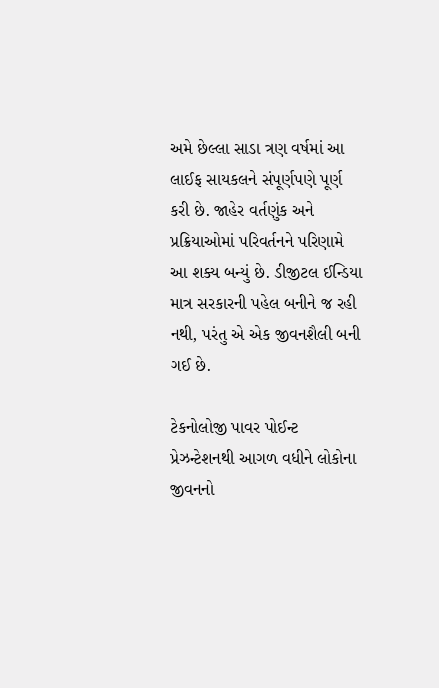અમે છેલ્લા સાડા ત્રણ વર્ષમાં આ લાઈફ સાયકલને સંપૂર્ણપણે પૂર્ણ કરી છે. જાહેર વર્તણુંક અને પ્રક્રિયાઓમાં પરિવર્તનને પરિણામે આ શક્ય બન્યું છે. ડીજીટલ ઈન્ડિયા માત્ર સરકારની પહેલ બનીને જ રહી નથી, પરંતુ એ એક જીવનશૈલી બની ગઈ છે.

ટેકનોલોજી પાવર પોઈન્ટ પ્રેઝન્ટેશનથી આગળ વધીને લોકોના જીવનનો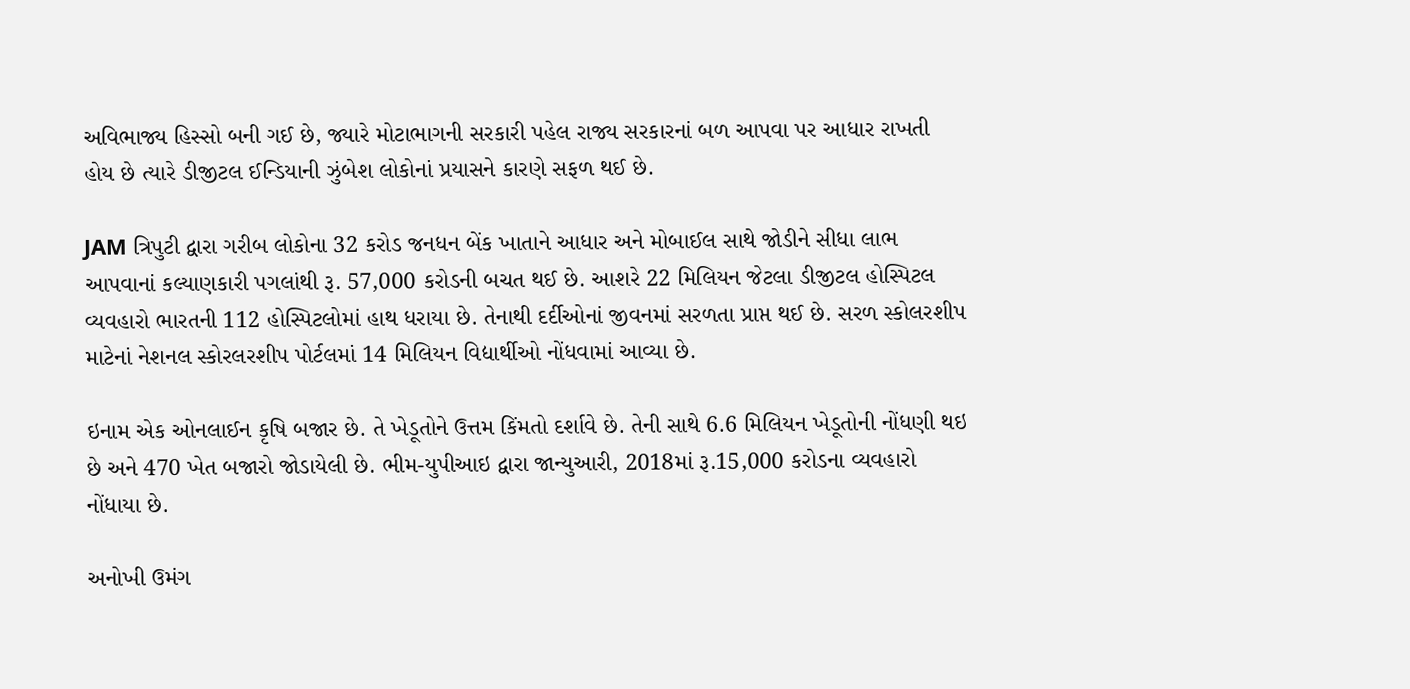અવિભાજ્ય હિસ્સો બની ગઈ છે, જ્યારે મોટાભાગની સરકારી પહેલ રાજ્ય સરકારનાં બળ આપવા પર આધાર રાખતી હોય છે ત્યારે ડીજીટલ ઈન્ડિયાની ઝુંબેશ લોકોનાં પ્રયાસને કારણે સફળ થઈ છે.

JAM ત્રિપુટી દ્વારા ગરીબ લોકોના 32 કરોડ જનધન બેંક ખાતાને આધાર અને મોબાઈલ સાથે જોડીને સીધા લાભ આપવાનાં કલ્યાણકારી પગલાંથી રૂ. 57,000 કરોડની બચત થઈ છે. આશરે 22 મિલિયન જેટલા ડીજીટલ હોસ્પિટલ વ્યવહારો ભારતની 112 હોસ્પિટલોમાં હાથ ધરાયા છે. તેનાથી દર્દીઓનાં જીવનમાં સરળતા પ્રાપ્ત થઈ છે. સરળ સ્કોલરશીપ માટેનાં નેશનલ સ્કોરલરશીપ પોર્ટલમાં 14 મિલિયન વિદ્યાર્થીઓ નોંધવામાં આવ્યા છે.

ઇનામ એક ઓનલાઈન કૃષિ બજાર છે. તે ખેડૂતોને ઉત્તમ કિંમતો દર્શાવે છે. તેની સાથે 6.6 મિલિયન ખેડૂતોની નોંધણી થઇ છે અને 470 ખેત બજારો જોડાયેલી છે. ભીમ-યુપીઆઇ દ્વારા જાન્યુઆરી, 2018માં રૂ.15,000 કરોડના વ્યવહારો નોંધાયા છે.

અનોખી ઉમંગ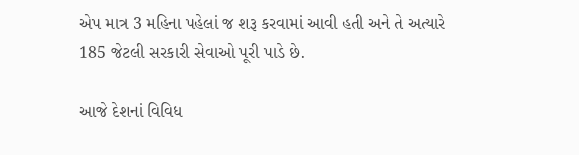એપ માત્ર 3 મહિના પહેલાં જ શરૂ કરવામાં આવી હતી અને તે અત્યારે 185 જેટલી સરકારી સેવાઓ પૂરી પાડે છે.

આજે દેશનાં વિવિધ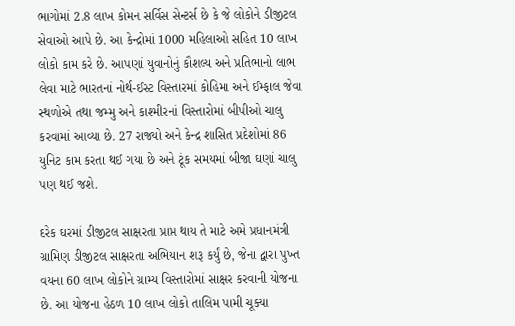ભાગોમાં 2.8 લાખ કોમન સર્વિસ સેન્ટર્સ છે કે જે લોકોને ડીજીટલ સેવાઓ આપે છે. આ કેન્દ્રોમાં 1000 મહિલાઓ સહિત 10 લાખ લોકો કામ કરે છે. આપણાં યુવાનોનું કૌશલ્ય અને પ્રતિભાનો લાભ લેવા માટે ભારતનાં નોર્થ-ઈસ્ટ વિસ્તારમાં કોહિમા અને ઈમ્ફાલ જેવા સ્થળોએ તથા જમ્મુ અને કાશ્મીરનાં વિસ્તારોમાં બીપીઓ ચાલુ કરવામાં આવ્યા છે. 27 રાજ્યો અને કેન્દ્ર શાસિત પ્રદેશોમાં 86 યુનિટ કામ કરતા થઈ ગયા છે અને ટૂંક સમયમાં બીજા ઘણાં ચાલુ પણ થઈ જશે.

દરેક ઘરમાં ડીજીટલ સાક્ષરતા પ્રાપ્ત થાય તે માટે અમે પ્રધાનમંત્રી ગ્રામિણ ડીજીટલ સાક્ષરતા અભિયાન શરૂ કર્યું છે, જેના દ્વારા પુખ્ત વયના 60 લાખ લોકોને ગ્રામ્ય વિસ્તારોમાં સાક્ષર કરવાની યોજના છે. આ યોજના હેઠળ 10 લાખ લોકો તાલિમ પામી ચૂક્યા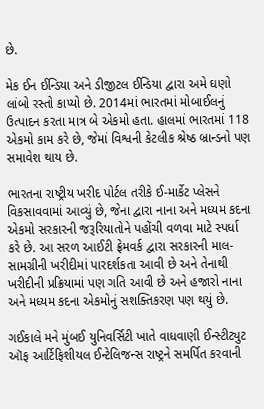છે.

મેક ઈન ઈન્ડિયા અને ડીજીટલ ઈન્ડિયા દ્વારા અમે ઘણો લાંબો રસ્તો કાપ્યો છે. 2014માં ભારતમાં મોબાઈલનું ઉત્પાદન કરતા માત્ર બે એકમો હતા. હાલમાં ભારતમાં 118 એકમો કામ કરે છે, જેમાં વિશ્વની કેટલીક શ્રેષ્ઠ બ્રાન્ડનો પણ સમાવેશ થાય છે.

ભારતના રાષ્ટ્રીય ખરીદ પોર્ટલ તરીકે ઈ-માર્કેટ પ્લેસને વિકસાવવામાં આવ્યું છે, જેના દ્વારા નાના અને મધ્યમ કદના એકમો સરકારની જરૂરિયાતોને પહોંચી વળવા માટે સ્પર્ધા કરે છે. આ સરળ આઈટી ફ્રેમવર્ક દ્વારા સરકારની માલ-સામગ્રીની ખરીદીમાં પારદર્શકતા આવી છે અને તેનાથી ખરીદીની પ્રક્રિયામાં પણ ગતિ આવી છે અને હજારો નાના અને મધ્યમ કદના એકમોનું સશક્તિકરણ પણ થયું છે.

ગઈકાલે મને મુંબઈ યુનિવર્સિટી ખાતે વાધવાણી ઈન્સ્ટીટ્યુટ ઑફ આર્ટિફિશીયલ ઈન્ટેલિજન્સ રાષ્ટ્રને સમર્પિત કરવાની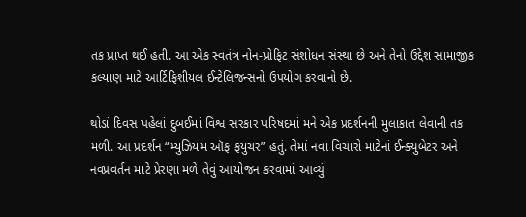તક પ્રાપ્ત થઈ હતી. આ એક સ્વતંત્ર નોન-પ્રોફિટ સંશોધન સંસ્થા છે અને તેનો ઉદ્દેશ સામાજીક કલ્યાણ માટે આર્ટિફિશીયલ ઈન્ટેલિજન્સનો ઉપયોગ કરવાનો છે.

થોડાં દિવસ પહેલાં દુબઈમાં વિશ્વ સરકાર પરિષદમાં મને એક પ્રદર્શનની મુલાકાત લેવાની તક મળી. આ પ્રદર્શન “મ્યુઝિયમ ઑફ ફયુચર” હતું. તેમાં નવા વિચારો માટેનાં ઈન્ક્યુબેટર અને નવપ્રવર્તન માટે પ્રેરણા મળે તેવું આયોજન કરવામાં આવ્યું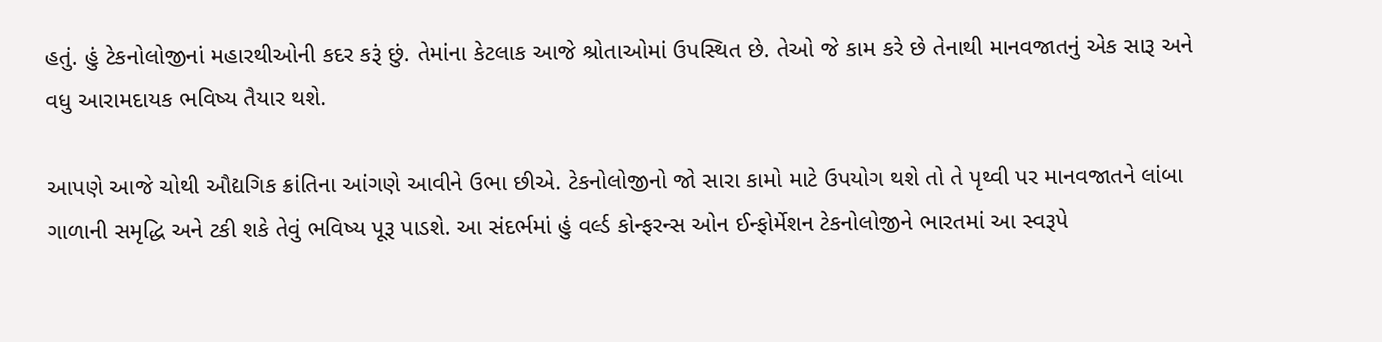હતું. હું ટેકનોલોજીનાં મહારથીઓની કદર કરૂં છું. તેમાંના કેટલાક આજે શ્રોતાઓમાં ઉપસ્થિત છે. તેઓ જે કામ કરે છે તેનાથી માનવજાતનું એક સારૂ અને વધુ આરામદાયક ભવિષ્ય તૈયાર થશે.

આપણે આજે ચોથી ઔદ્યગિક ક્રાંતિના આંગણે આવીને ઉભા છીએ. ટેકનોલોજીનો જો સારા કામો માટે ઉપયોગ થશે તો તે પૃથ્વી પર માનવજાતને લાંબા ગાળાની સમૃદ્ધિ અને ટકી શકે તેવું ભવિષ્ય પૂરૂ પાડશે. આ સંદર્ભમાં હું વર્લ્ડ કોન્ફરન્સ ઓન ઈન્ફોર્મેશન ટેકનોલોજીને ભારતમાં આ સ્વરૂપે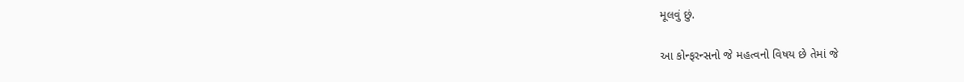મૂલવું છું.

આ કોન્ફરન્સનો જે મહત્વનો વિષય છે તેમાં જે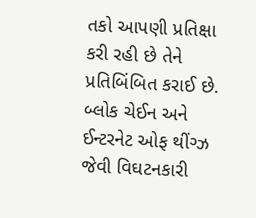તકો આપણી પ્રતિક્ષા કરી રહી છે તેને પ્રતિબિંબિત કરાઈ છે. બ્લોક ચેઈન અને ઈન્ટરનેટ ઓફ થીંગ્ઝ જેવી વિઘટનકારી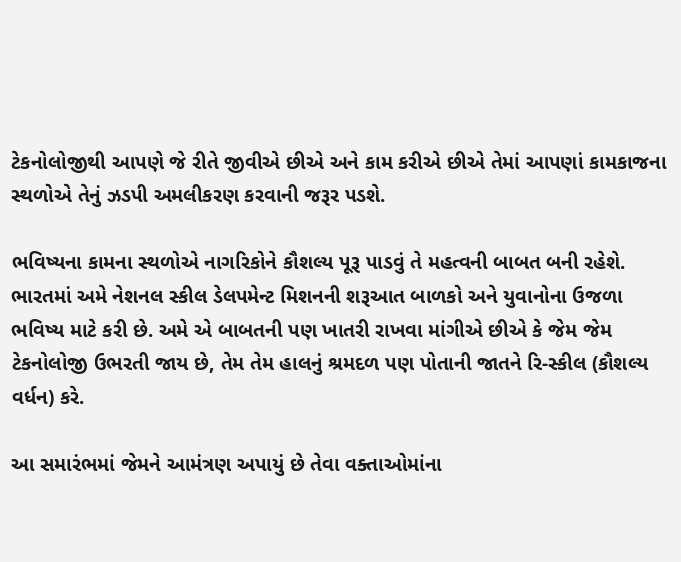ટેકનોલોજીથી આપણે જે રીતે જીવીએ છીએ અને કામ કરીએ છીએ તેમાં આપણાં કામકાજના સ્થળોએ તેનું ઝડપી અમલીકરણ કરવાની જરૂર પડશે.

ભવિષ્યના કામના સ્થળોએ નાગરિકોને કૌશલ્ય પૂરૂ પાડવું તે મહત્વની બાબત બની રહેશે. ભારતમાં અમે નેશનલ સ્કીલ ડેલપમેન્ટ મિશનની શરૂઆત બાળકો અને યુવાનોના ઉજળા ભવિષ્ય માટે કરી છે. અમે એ બાબતની પણ ખાતરી રાખવા માંગીએ છીએ કે જેમ જેમ ટેકનોલોજી ઉભરતી જાય છે, તેમ તેમ હાલનું શ્રમદળ પણ પોતાની જાતને રિ-સ્કીલ (કૌશલ્ય વર્ધન) કરે.

આ સમારંભમાં જેમને આમંત્રણ અપાયું છે તેવા વક્તાઓમાંના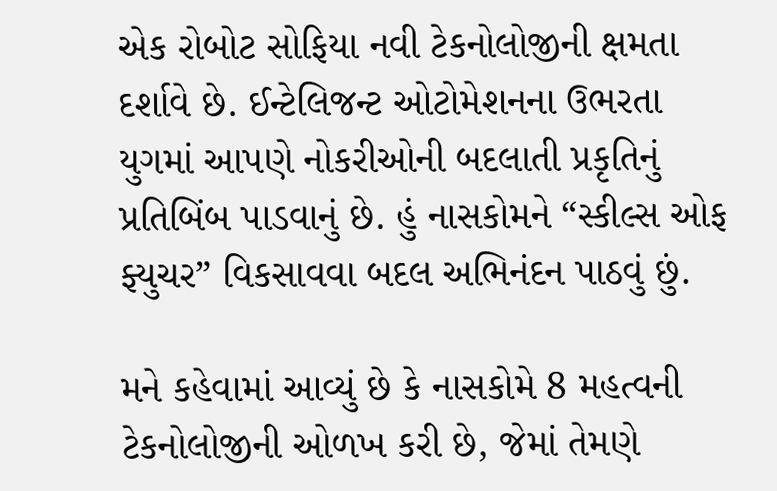એક રોબોટ સોફિયા નવી ટેકનોલોજીની ક્ષમતા દર્શાવે છે. ઈન્ટેલિજન્ટ ઓટોમેશનના ઉભરતા યુગમાં આપણે નોકરીઓની બદલાતી પ્રકૃતિનું પ્રતિબિંબ પાડવાનું છે. હું નાસકોમને “સ્કીલ્સ ઓફ ફ્યુચર” વિકસાવવા બદલ અભિનંદન પાઠવું છું.

મને કહેવામાં આવ્યું છે કે નાસકોમે 8 મહત્વની ટેકનોલોજીની ઓળખ કરી છે, જેમાં તેમણે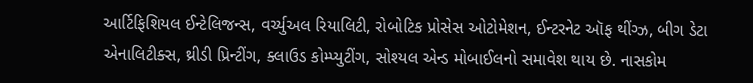આર્ટિફિશિયલ ઈન્ટેલિજન્સ, વર્ચ્યુઅલ રિયાલિટી, રોબોટિક પ્રોસેસ ઓટોમેશન, ઈન્ટરનેટ ઑફ થીંગ્ઝ, બીગ ડેટા એનાલિટીક્સ, થ્રીડી પ્રિન્ટીંગ, ક્લાઉડ કોમ્પ્યુટીંગ, સોશ્યલ એન્ડ મોબાઈલનો સમાવેશ થાય છે. નાસકોમ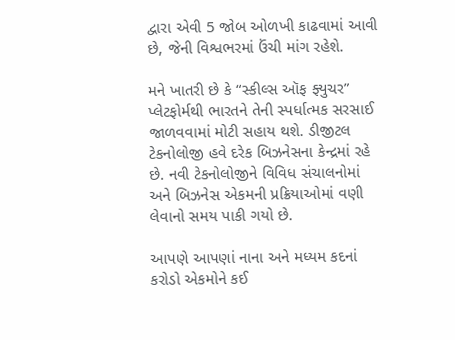દ્વારા એવી 5 જોબ ઓળખી કાઢવામાં આવી છે, જેની વિશ્વભરમાં ઉંચી માંગ રહેશે.

મને ખાતરી છે કે “સ્કીલ્સ ઑફ ફ્યુચર” પ્લેટફોર્મથી ભારતને તેની સ્પર્ધાત્મક સરસાઈ જાળવવામાં મોટી સહાય થશે. ડીજીટલ ટેકનોલોજી હવે દરેક બિઝનેસના કેન્દ્રમાં રહે છે. નવી ટેકનોલોજીને વિવિધ સંચાલનોમાં અને બિઝનેસ એકમની પ્રક્રિયાઓમાં વણી લેવાનો સમય પાકી ગયો છે.

આપણે આપણાં નાના અને મધ્યમ કદનાં કરોડો એકમોને કઈ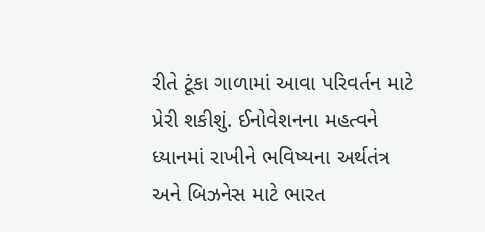રીતે ટૂંકા ગાળામાં આવા પરિવર્તન માટે પ્રેરી શકીશું. ઈનોવેશનના મહત્વને ધ્યાનમાં રાખીને ભવિષ્યના અર્થતંત્ર અને બિઝનેસ માટે ભારત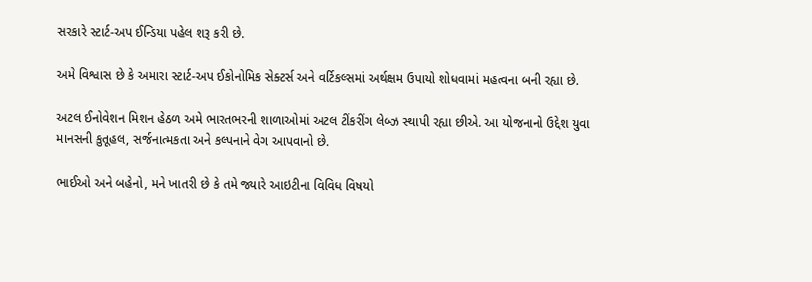સરકારે સ્ટાર્ટ-અપ ઈન્ડિયા પહેલ શરૂ કરી છે.

અમે વિશ્વાસ છે કે અમારા સ્ટાર્ટ-અપ ઈકોનોમિક સેક્ટર્સ અને વર્ટિકલ્સમાં અર્થક્ષમ ઉપાયો શોધવામાં મહત્વના બની રહ્યા છે.

અટલ ઈનોવેશન મિશન હેઠળ અમે ભારતભરની શાળાઓમાં અટલ ટીંકરીંગ લેબ્ઝ સ્થાપી રહ્યા છીએ. આ યોજનાનો ઉદ્દેશ યુવા માનસની કુતૂહલ, સર્જનાત્મકતા અને કલ્પનાને વેગ આપવાનો છે.

ભાઈઓ અને બહેનો, મને ખાતરી છે કે તમે જ્યારે આઇટીના વિવિધ વિષયો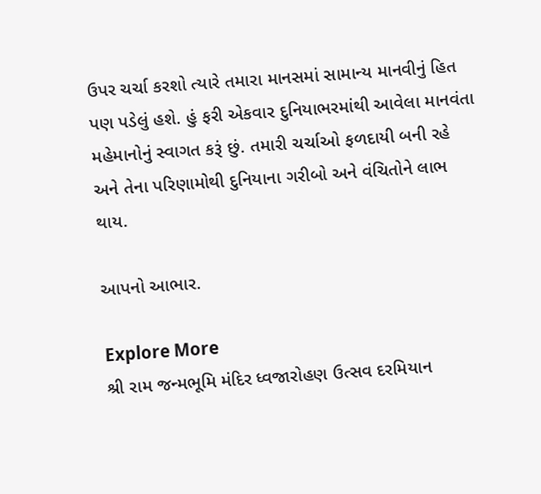ઉપર ચર્ચા કરશો ત્યારે તમારા માનસમાં સામાન્ય માનવીનું હિત પણ પડેલું હશે. હું ફરી એકવાર દુનિયાભરમાંથી આવેલા માનવંતા મહેમાનોનું સ્વાગત કરૂં છું. તમારી ચર્ચાઓ ફળદાયી બની રહે અને તેના પરિણામોથી દુનિયાના ગરીબો અને વંચિતોને લાભ થાય.

આપનો આભાર.

Explore More
શ્રી રામ જન્મભૂમિ મંદિર ધ્વજારોહણ ઉત્સવ દરમિયાન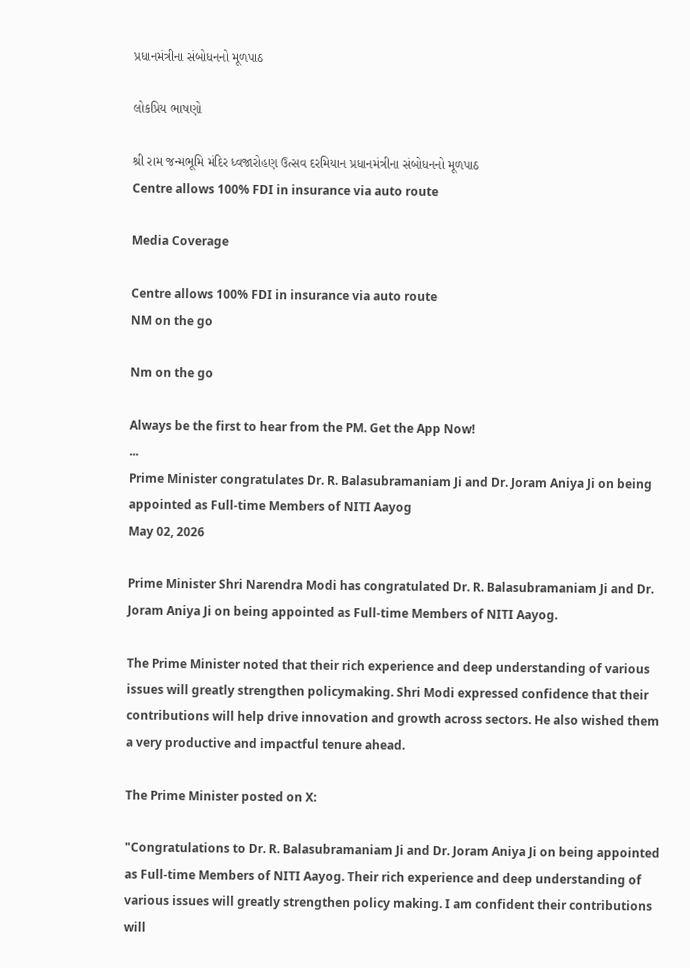પ્રધાનમંત્રીના સંબોધનનો મૂળપાઠ

લોકપ્રિય ભાષણો

શ્રી રામ જન્મભૂમિ મંદિર ધ્વજારોહણ ઉત્સવ દરમિયાન પ્રધાનમંત્રીના સંબોધનનો મૂળપાઠ
Centre allows 100% FDI in insurance via auto route

Media Coverage

Centre allows 100% FDI in insurance via auto route
NM on the go

Nm on the go

Always be the first to hear from the PM. Get the App Now!
...
Prime Minister congratulates Dr. R. Balasubramaniam Ji and Dr. Joram Aniya Ji on being appointed as Full-time Members of NITI Aayog
May 02, 2026

Prime Minister Shri Narendra Modi has congratulated Dr. R. Balasubramaniam Ji and Dr. Joram Aniya Ji on being appointed as Full-time Members of NITI Aayog.

The Prime Minister noted that their rich experience and deep understanding of various issues will greatly strengthen policymaking. Shri Modi expressed confidence that their contributions will help drive innovation and growth across sectors. He also wished them a very productive and impactful tenure ahead.

The Prime Minister posted on X:

"Congratulations to Dr. R. Balasubramaniam Ji and Dr. Joram Aniya Ji on being appointed as Full-time Members of NITI Aayog. Their rich experience and deep understanding of various issues will greatly strengthen policy making. I am confident their contributions will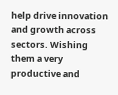help drive innovation and growth across sectors. Wishing them a very productive and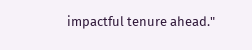impactful tenure ahead."